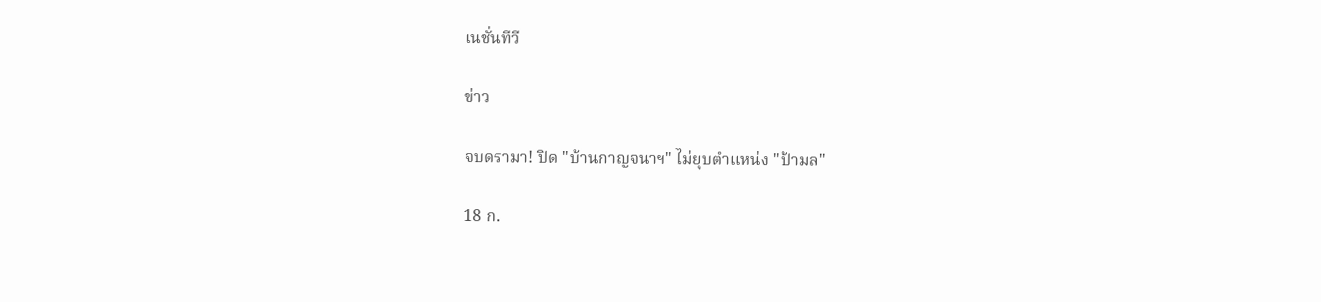เนชั่นทีวี

ข่าว

จบดรามา! ปิด "บ้านกาญจนาฯ" ไม่ยุบตำแหน่ง "ป้ามล"

18 ก.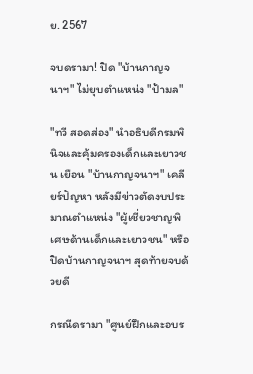ย. 2567

จบดรามา! ปิด "บ้านกาญจนาฯ" ไม่ยุบตำแหน่ง "ป้ามล"

"ทวี สอดส่อง" นำอธิบดีกรมพินิจและคุ้มครองเด็กและเยาวชน เยือน "บ้านกาญจนาฯ" เคลียร์ปัญหา หลังมีข่าวตัดงบประมาณตำแหน่ง "ผู้เชี่ยวชาญพิเศษด้านเด็กและเยาวชน" หรือปิดบ้านกาญจนาฯ สุดท้ายจบด้วยดี

กรณีดรามา "ศูนย์ฝึกและอบร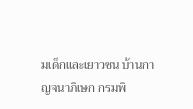มเด็กและเยาวชน บ้านกาญจนาภิเษก กรมพิ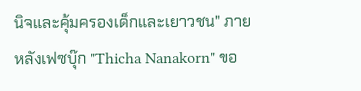นิจและคุ้มครองเด็กและเยาวชน" ภายหลังเฟซบุ๊ก "Thicha Nanakorn" ขอ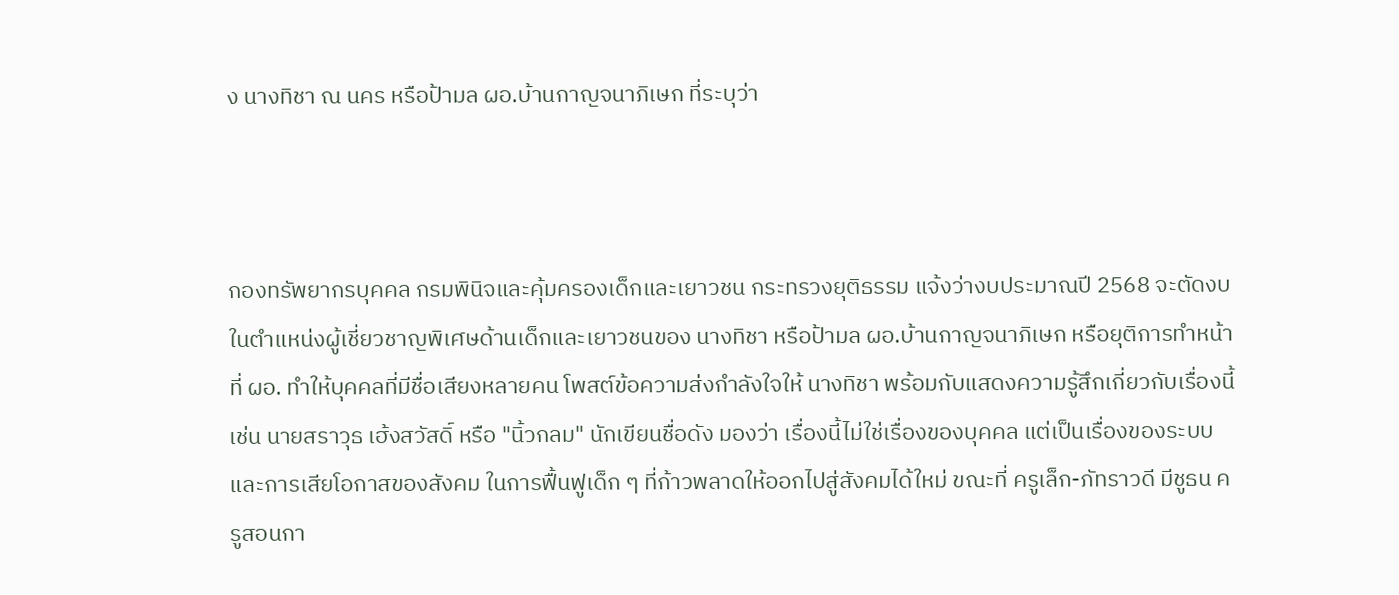ง นางทิชา ณ นคร หรือป้ามล ผอ.บ้านกาญจนาภิเษก ที่ระบุว่า



กองทรัพยากรบุคคล กรมพินิจและคุ้มครองเด็กและเยาวชน กระทรวงยุติธรรม แจ้งว่างบประมาณปี 2568 จะตัดงบในตำแหน่งผู้เชี่ยวชาญพิเศษด้านเด็กและเยาวชนของ นางทิชา หรือป้ามล ผอ.บ้านกาญจนาภิเษก หรือยุติการทำหน้าที่ ผอ. ทำให้บุคคลที่มีชื่อเสียงหลายคน โพสต์ข้อความส่งกำลังใจให้ นางทิชา พร้อมกับแสดงความรู้สึกเกี่ยวกับเรื่องนี้ เช่น นายสราวุธ เฮ้งสวัสดิ์ หรือ "นิ้วกลม" นักเขียนชื่อดัง มองว่า เรื่องนี้ไม่ใช่เรื่องของบุคคล แต่เป็นเรื่องของระบบ และการเสียโอกาสของสังคม ในการฟื้นฟูเด็ก ๆ ที่ก้าวพลาดให้ออกไปสู่สังคมได้ใหม่ ขณะที่ ครูเล็ก-ภัทราวดี มีชูธน ครูสอนกา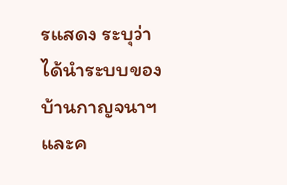รแสดง ระบุว่า ได้นำระบบของบ้านกาญจนาฯ และค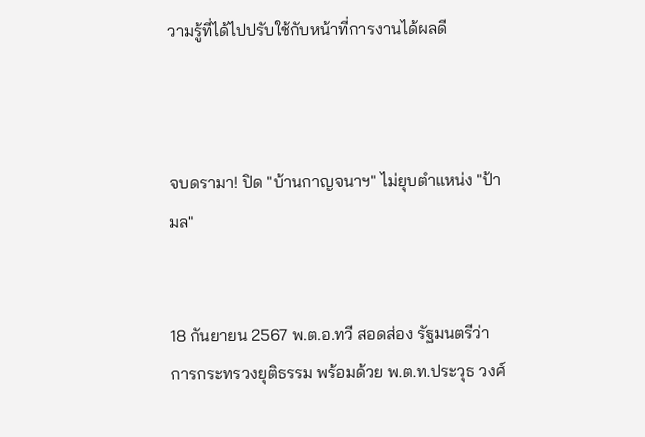วามรู้ที่ได้ไปปรับใช้กับหน้าที่การงานได้ผลดี



จบดรามา! ปิด "บ้านกาญจนาฯ" ไม่ยุบตำแหน่ง "ป้ามล"


18 กันยายน 2567 พ.ต.อ.ทวี สอดส่อง รัฐมนตรีว่าการกระทรวงยุติธรรม พร้อมด้วย พ.ต.ท.ประวุธ วงศ์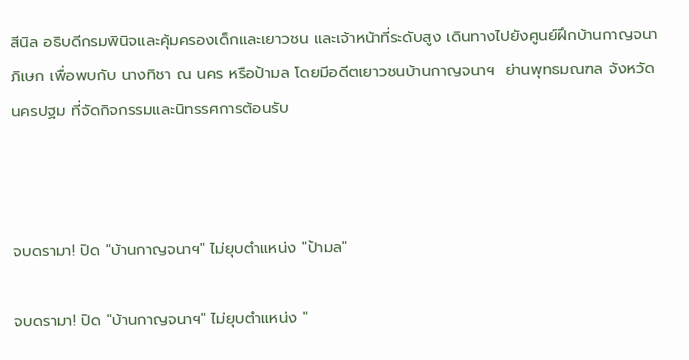สีนิล อธิบดีกรมพินิจและคุ้มครองเด็กและเยาวชน และเจ้าหน้าที่ระดับสูง เดินทางไปยังศูนย์ฝึกบ้านกาญจนาภิเษก เพื่อพบกับ นางทิชา ณ นคร หรือป้ามล โดยมีอดีตเยาวชนบ้านกาญจนาฯ  ย่านพุทธมณฑล จังหวัดนครปฐม ที่จัดกิจกรรมและนิทรรศการต้อนรับ



จบดรามา! ปิด "บ้านกาญจนาฯ" ไม่ยุบตำแหน่ง "ป้ามล"

จบดรามา! ปิด "บ้านกาญจนาฯ" ไม่ยุบตำแหน่ง "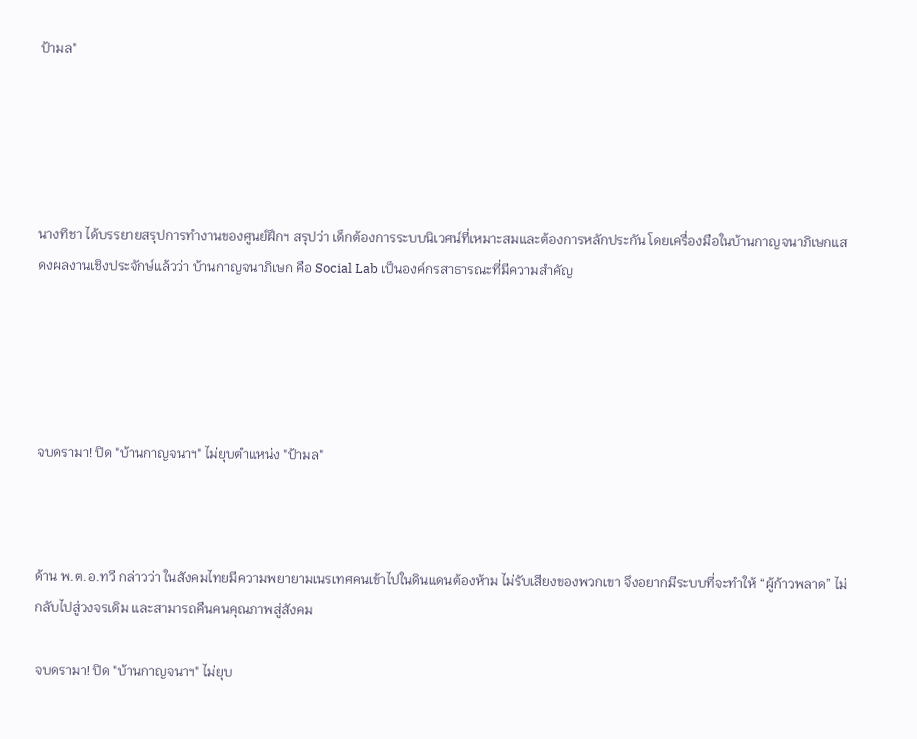ป้ามล"





นางทิชา ได้บรรยายสรุปการทำงานของศูนย์ฝึกฯ สรุปว่า เด็กต้องการระบบนิเวศน์ที่เหมาะสมและต้องการหลักประกัน โดยเครื่องมือในบ้านกาญจนาภิเษกแสดงผลงานเชิงประจักษ์แล้วว่า บ้านกาญจนาภิเษก คือ Social Lab เป็นองค์กรสาธารณะที่มีความสำคัญ





จบดรามา! ปิด "บ้านกาญจนาฯ" ไม่ยุบตำแหน่ง "ป้ามล"



ด้าน พ.ต.อ.ทวี กล่าวว่า ในสังคมไทยมีความพยายามเนรเทศคนเข้าไปในดินแดนต้องห้าม ไม่รับเสียงของพวกเขา จึงอยากมีระบบที่จะทำให้ “ผู้ก้าวพลาด” ไม่กลับไปสู่วงจรเดิม และสามารถคืนคนคุณภาพสู่สังคม

จบดรามา! ปิด "บ้านกาญจนาฯ" ไม่ยุบ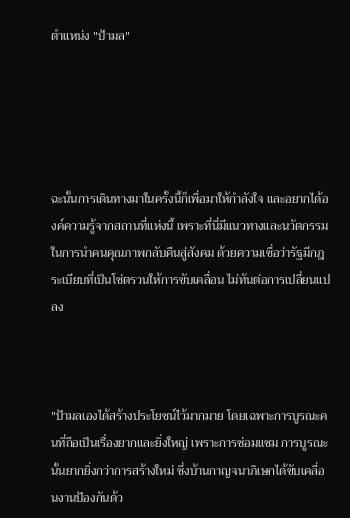ตำแหน่ง "ป้ามล"





ฉะนั้นการเดินทางมาในครั้งนี้ก็เพื่อมาให้กำลังใจ และอยากได้องค์ความรู้จากสถานที่แห่งนี้ เพราะที่นี่มีแนวทางและนวัตกรรมในการนำคนคุณภาพกลับคืนสู่สังคม ด้วยความเชื่อว่ารัฐมีกฎระเบียบที่เป็นโซ่ตรวนให้การขับเคลื่อน ไม่ทันต่อการเปลี่ยนแปลง



"ป้ามลเองได้สร้างประโยชน์ไว้มากมาย โดยเฉพาะการบูรณะคนที่ถือเป็นเรื่องยากและยิ่งใหญ่ เพราะการซ่อมแซม การบูรณะนั้นยากยิ่งกว่าการสร้างใหม่ ซึ่งบ้านกาญจนาภิเษกได้ขับเคลื่อนงานป้องกันด้ว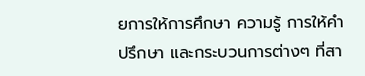ยการให้การศึกษา ความรู้ การให้คำปรึกษา และกระบวนการต่างๆ ที่สา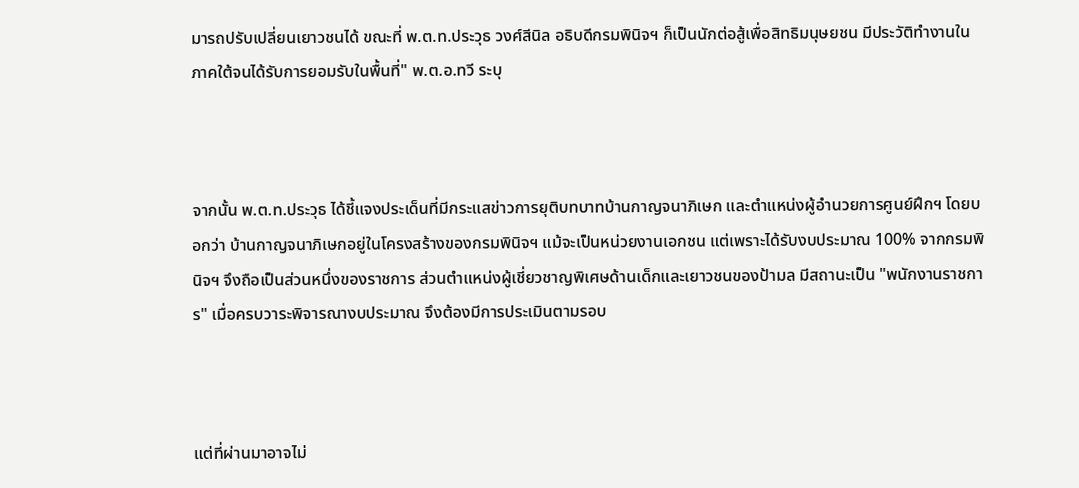มารถปรับเปลี่ยนเยาวชนได้ ขณะที่ พ.ต.ท.ประวุธ วงศ์สีนิล อธิบดีกรมพินิจฯ ก็เป็นนักต่อสู้เพื่อสิทธิมนุษยชน มีประวัติทำงานในภาคใต้จนได้รับการยอมรับในพื้นที่" พ.ต.อ.ทวี ระบุ



จากนั้น พ.ต.ท.ประวุธ ได้ชี้แจงประเด็นที่มีกระแสข่าวการยุติบทบาทบ้านกาญจนาภิเษก และตำแหน่งผู้อำนวยการศูนย์ฝึกฯ โดยบอกว่า บ้านกาญจนาภิเษกอยู่ในโครงสร้างของกรมพินิจฯ แม้จะเป็นหน่วยงานเอกชน แต่เพราะได้รับงบประมาณ 100% จากกรมพินิจฯ จึงถือเป็นส่วนหนึ่งของราชการ ส่วนตำแหน่งผู้เชี่ยวชาญพิเศษด้านเด็กและเยาวชนของป้ามล มีสถานะเป็น "พนักงานราชการ" เมื่อครบวาระพิจารณางบประมาณ จึงต้องมีการประเมินตามรอบ



แต่ที่ผ่านมาอาจไม่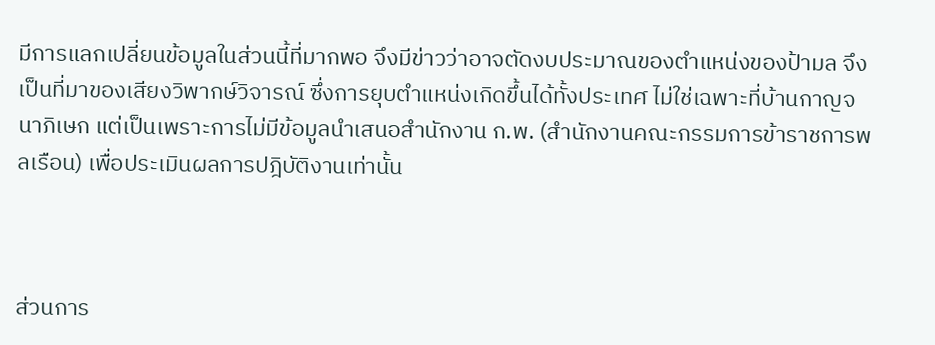มีการแลกเปลี่ยนข้อมูลในส่วนนี้ที่มากพอ จึงมีข่าวว่าอาจตัดงบประมาณของตำแหน่งของป้ามล จึงเป็นที่มาของเสียงวิพากษ์วิจารณ์ ซึ่งการยุบตำแหน่งเกิดขึ้นได้ทั้งประเทศ ไม่ใช่เฉพาะที่บ้านกาญจนาภิเษก แต่เป็นเพราะการไม่มีข้อมูลนำเสนอสำนักงาน ก.พ. (สำนักงานคณะกรรมการข้าราชการพลเรือน) เพื่อประเมินผลการปฎิบัติงานเท่านั้น



ส่วนการ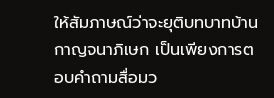ให้สัมภาษณ์ว่าจะยุติบทบาทบ้านกาญจนาภิเษก เป็นเพียงการตอบคำถามสื่อมว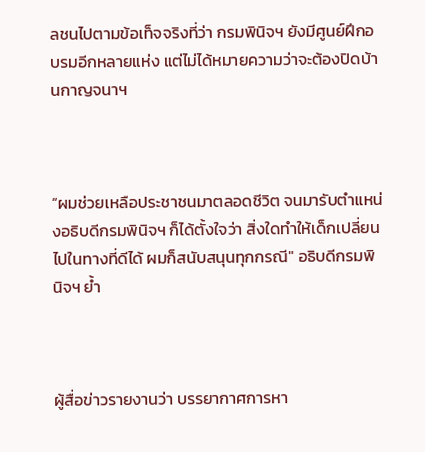ลชนไปตามข้อเท็จจริงที่ว่า กรมพินิจฯ ยังมีศูนย์ฝึกอบรมอีกหลายแห่ง แต่ไม่ได้หมายความว่าจะต้องปิดบ้านกาญจนาฯ



“ผมช่วยเหลือประชาชนมาตลอดชีวิต จนมารับตำแหน่งอธิบดีกรมพินิจฯ ก็ได้ตั้งใจว่า สิ่งใดทำให้เด็กเปลี่ยนไปในทางที่ดีได้ ผมก็สนับสนุนทุกกรณี" อธิบดีกรมพินิจฯ ย้ำ



ผู้สื่อข่าวรายงานว่า บรรยากาศการหา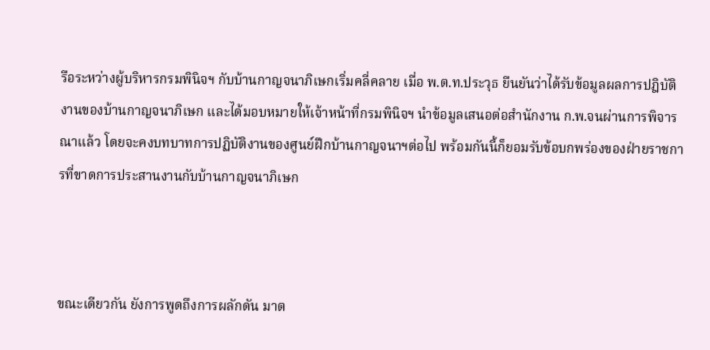รือระหว่างผู้บริหารกรมพินิจฯ กับบ้านกาญจนาภิเษกเริ่มคลี่คลาย เมื่อ พ.ต.ท.ประวุธ ยืนยันว่าได้รับข้อมูลผลการปฎิบัติงานของบ้านกาญจนาภิเษก และได้มอบหมายให้เจ้าหน้าที่กรมพินิจฯ นำข้อมูลเสนอต่อสำนักงาน ก.พ.จนผ่านการพิจารณาแล้ว โดยจะคงบทบาทการปฏิบัติงานของศูนย์ฝึกบ้านกาญจนาฯต่อไป พร้อมกันนี้ก็ยอมรับข้อบกพร่องของฝ่ายราชการที่ขาดการประสานงานกับบ้านกาญจนาภิเษก



ขณะเดียวกัน ยังการพูดถึงการผลักดัน มาต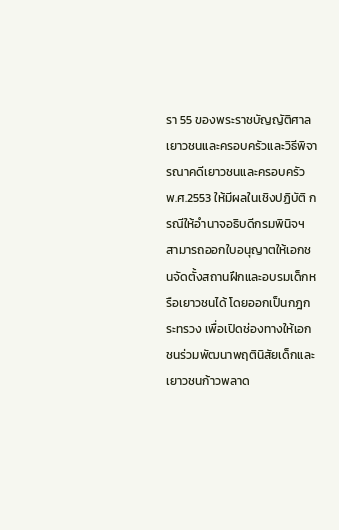รา 55 ของพระราชบัญญัติศาลเยาวชนและครอบครัวและวิธีพิจารณาคดีเยาวชนและครอบครัว พ.ศ.2553 ให้มีผลในเชิงปฏิบัติ กรณีให้อำนาจอธิบดีกรมพินิจฯ สามารถออกใบอนุญาตให้เอกชนจัดตั้งสถานฝึกและอบรมเด็กหรือเยาวชนได้ โดยออกเป็นกฎกระทรวง เพื่อเปิดช่องทางให้เอกชนร่วมพัฒนาพฤตินิสัยเด็กและเยาวชนก้าวพลาด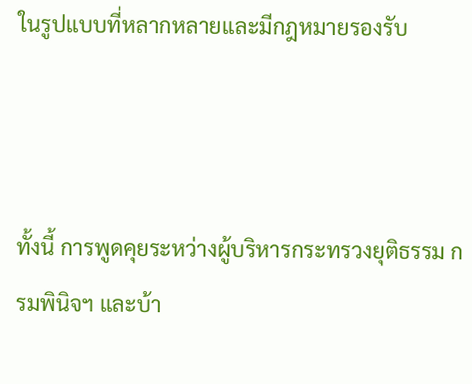ในรูปแบบที่หลากหลายและมีกฎหมายรองรับ



ทั้งนี้ การพูดคุยระหว่างผู้บริหารกระทรวงยุติธรรม กรมพินิจฯ และบ้า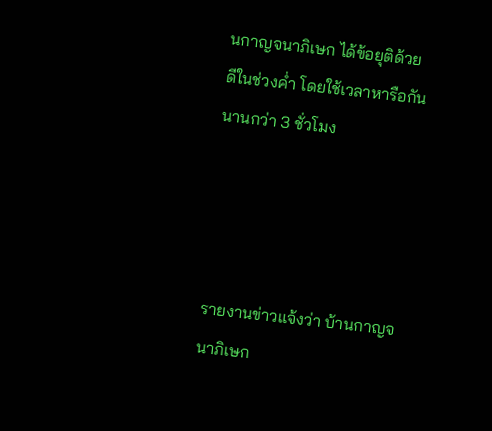นกาญจนาภิเษก ได้ข้อยุติด้วยดีในช่วงค่ำ โดยใช้เวลาหารือกันนานกว่า 3 ชั่วโมง




รายงานข่าวแจ้งว่า บ้านกาญจนาภิเษก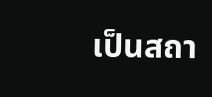เป็นสถา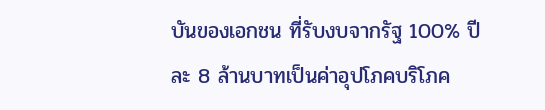บันของเอกชน ที่รับงบจากรัฐ 100% ปีละ 8 ล้านบาทเป็นค่าอุปโภคบริโภค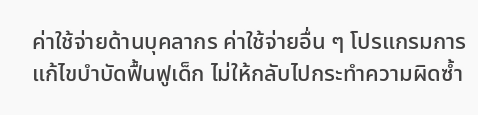ค่าใช้จ่ายด้านบุคลากร ค่าใช้จ่ายอื่น ๆ โปรแกรมการแก้ไขบำบัดฟื้นฟูเด็ก ไม่ให้กลับไปกระทำความผิดซ้ำ